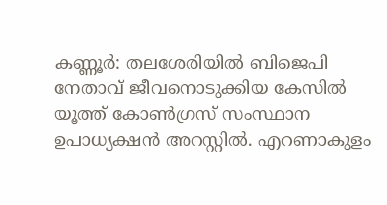കണ്ണൂർ: തലശേരിയിൽ ബിജെപി നേതാവ് ജീവനൊടുക്കിയ കേസിൽ യൂത്ത് കോൺഗ്രസ് സംസ്ഥാന ഉപാധ്യക്ഷൻ അറസ്റ്റിൽ. എറണാകുളം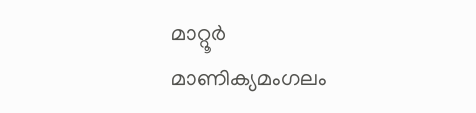മാറ്റൂർ മാണിക്യമംഗലം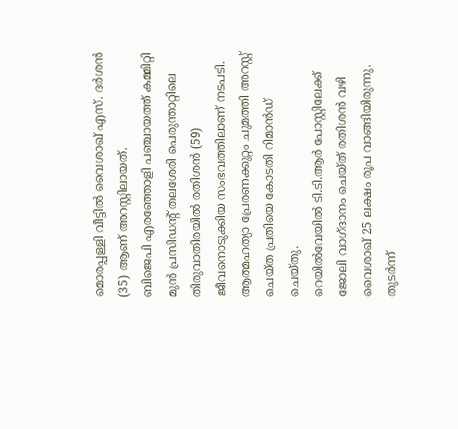മൊരപ്പള്ളി വീട്ടിൽ വൈശാഖ് എസ്. ദർശൻ (35) ആണ് അറസ്റ്റിലായത്.
ബിജെപി എരഞ്ഞോളി പഞ്ചായത്ത് കമ്മിറ്റി മുൻ പ്രസിഡന്റ് തലശേരി പെരുന്താറ്റിലെ തിരുവാതിരയിൽ രതിശൻ (59) ജീവനൊടുക്കിയ സംഭവത്തിലാണ് നടപടി. ആത്മഹത്യാ പ്രേരണക്കുറ്റം ചുമത്തി അറസ്റ്റ് ചെയ്ത പ്രതിയെ കോടതി റിമാൻഡ് ചെയ്തു.
റെയിൽവേയിൽ ടി.ടി.ആർ പോസ്റ്റിലേക്ക് ജോലി വാഗ്ദാനം ചെയ്ത് രതിശൻ വഴി വൈശാഖ് 25 ലക്ഷം രൂപ വാങ്ങിയിരുന്നു. തുടർന്ന്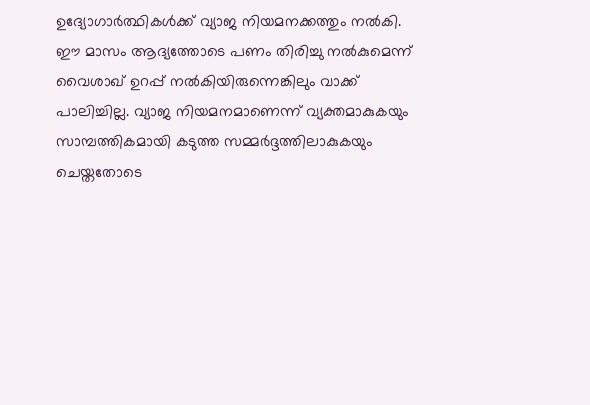ഉദ്യോഗാർത്ഥികൾക്ക് വ്യാജ നിയമനക്കത്തും നൽകി. ഈ മാസം ആദ്യത്തോടെ പണം തിരിച്ചു നൽകുമെന്ന് വൈശാഖ് ഉറപ്പ് നൽകിയിരുന്നെങ്കിലും വാക്ക് പാലിച്ചില്ല. വ്യാജ നിയമനമാണെന്ന് വ്യക്തമാകുകയും സാമ്പത്തികമായി കടുത്ത സമ്മർദ്ദത്തിലാകുകയും ചെയ്തതോടെ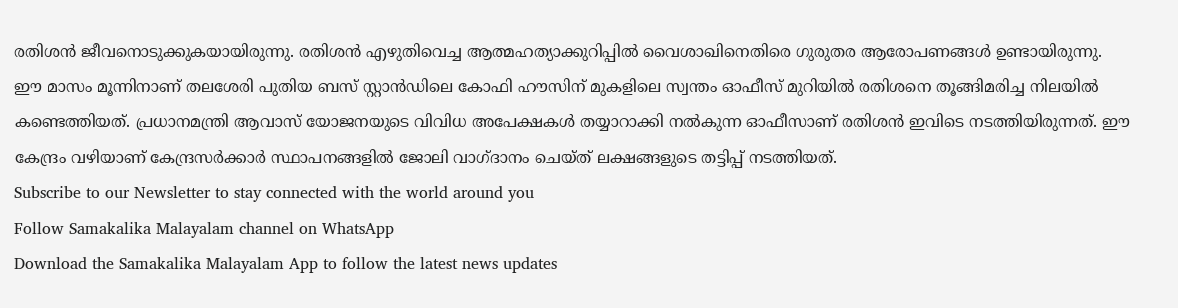രതിശൻ ജീവനൊടുക്കുകയായിരുന്നു. രതിശൻ എഴുതിവെച്ച ആത്മഹത്യാക്കുറിപ്പിൽ വൈശാഖിനെതിരെ ഗുരുതര ആരോപണങ്ങൾ ഉണ്ടായിരുന്നു.
ഈ മാസം മൂന്നിനാണ് തലശേരി പുതിയ ബസ് സ്റ്റാൻഡിലെ കോഫി ഹൗസിന് മുകളിലെ സ്വന്തം ഓഫീസ് മുറിയിൽ രതിശനെ തൂങ്ങിമരിച്ച നിലയിൽ കണ്ടെത്തിയത്. പ്രധാനമന്ത്രി ആവാസ് യോജനയുടെ വിവിധ അപേക്ഷകൾ തയ്യാറാക്കി നൽകുന്ന ഓഫീസാണ് രതിശൻ ഇവിടെ നടത്തിയിരുന്നത്. ഈ കേന്ദ്രം വഴിയാണ് കേന്ദ്രസർക്കാർ സ്ഥാപനങ്ങളിൽ ജോലി വാഗ്ദാനം ചെയ്ത് ലക്ഷങ്ങളുടെ തട്ടിപ്പ് നടത്തിയത്.
Subscribe to our Newsletter to stay connected with the world around you
Follow Samakalika Malayalam channel on WhatsApp
Download the Samakalika Malayalam App to follow the latest news updates